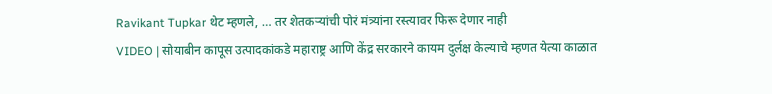Ravikant Tupkar थेट म्हणले, … तर शेतकऱ्यांची पोरं मंत्र्यांना रस्त्यावर फिरू देणार नाही
VIDEO | सोयाबीन कापूस उत्पादकांकडे महाराष्ट्र आणि केंद्र सरकारने कायम दुर्लक्ष केल्याचे म्हणत येत्या काळात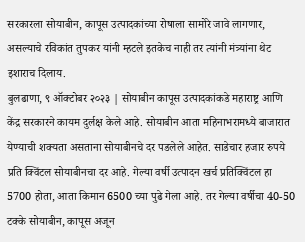सरकारला सोयाबीन, कापूस उत्पादकांच्या रोषाला सामोरे जावे लागणार, असल्याचे रविकांत तुपकर यांनी म्हटले इतकेच नाही तर त्यांनी मंत्र्यांना थेट इशाराच दिलाय.
बुलढाणा, ९ ऑक्टोबर २०२३ | सोयाबीन कापूस उत्पादकांकडे महाराष्ट्र आणि केंद्र सरकारने कायम दुर्लक्ष केले आहे. सोयाबीन आता महिनाभरामध्ये बाजारात येण्याची शक्यता असताना सोयाबीनचे दर पडलेले आहेत. साडेचार हजार रुपये प्रति क्विंटल सोयाबीनचा दर आहे. गेल्या वर्षी उत्पादन खर्च प्रतिक्विंटल हा 5700 होता, आता किमान 6500 च्या पुढे गेला आहे. तर गेल्या वर्षीचा 40-50 टक्के सोयाबीन, कापूस अजून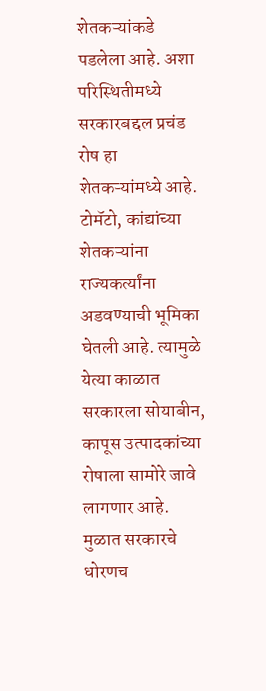शेतकऱ्यांकडे पडलेला आहे. अशा परिस्थितीमध्ये सरकारबद्दल प्रचंड रोष हा शेतकऱ्यांमध्ये आहे. टोमॅटो, कांद्यांच्या शेतकऱ्यांना राज्यकर्त्यांना अडवण्याची भूमिका घेतली आहे. त्यामुळे येत्या काळात सरकारला सोयाबीन, कापूस उत्पादकांच्या रोषाला सामोरे जावे लागणार आहे. मुळात सरकारचे धोरणच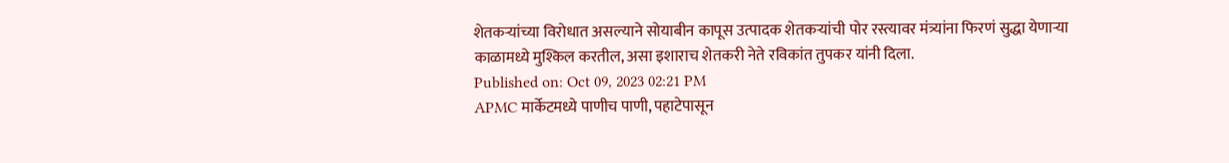शेतकऱ्यांच्या विरोधात असल्याने सोयाबीन कापूस उत्पादक शेतकऱ्यांची पोर रस्त्यावर मंत्र्यांना फिरणं सुद्धा येणाऱ्या काळामध्ये मुश्किल करतील, असा इशाराच शेतकरी नेते रविकांत तुपकर यांनी दिला.
Published on: Oct 09, 2023 02:21 PM
APMC मार्केटमध्ये पाणीच पाणी, पहाटेपासून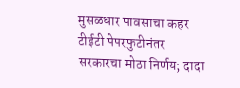मुसळधार पावसाचा कहर
टीईटी पेपरफुटीनंतर सरकारचा मोठा निर्णय; दादा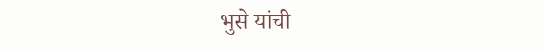भुसे यांची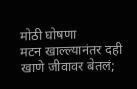मोठी घोषणा
मटन खाल्ल्यानंतर दही खाणे जीवावर बेतलं;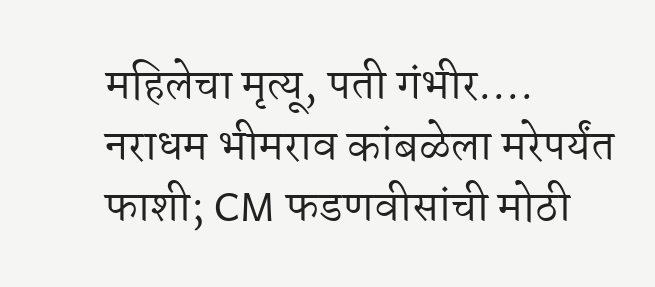महिलेचा मृत्यू, पती गंभीर....
नराधम भीमराव कांबळेला मरेपर्यंत फाशी; CM फडणवीसांची मोठी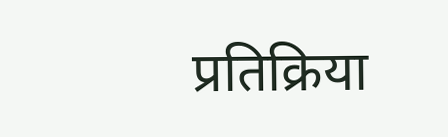प्रतिक्रिया